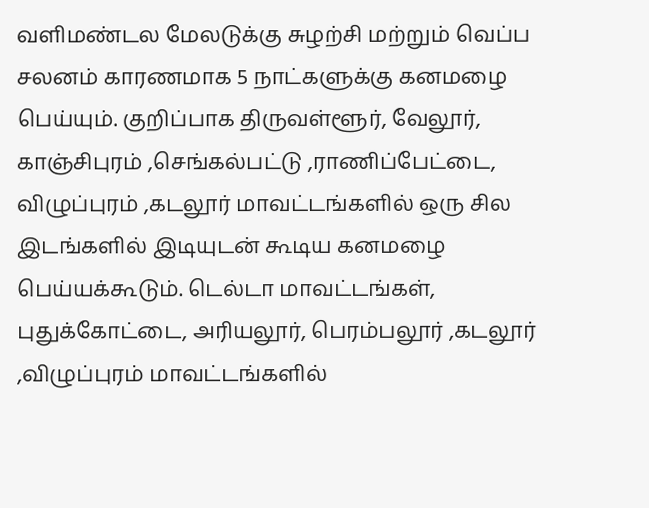வளிமண்டல மேலடுக்கு சுழற்சி மற்றும் வெப்ப சலனம் காரணமாக 5 நாட்களுக்கு கனமழை பெய்யும். குறிப்பாக திருவள்ளூர், வேலூர், காஞ்சிபுரம் ,செங்கல்பட்டு ,ராணிப்பேட்டை, விழுப்புரம் ,கடலூர் மாவட்டங்களில் ஒரு சில இடங்களில் இடியுடன் கூடிய கனமழை பெய்யக்கூடும். டெல்டா மாவட்டங்கள், புதுக்கோட்டை, அரியலூர், பெரம்பலூர் ,கடலூர் ,விழுப்புரம் மாவட்டங்களில்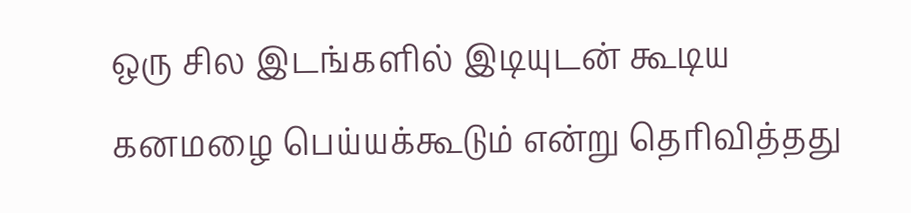ஒரு சில இடங்களில் இடியுடன் கூடிய கனமழை பெய்யக்கூடும் என்று தெரிவித்தது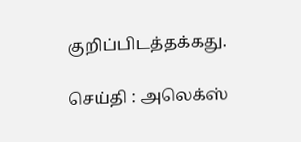குறிப்பிடத்தக்கது.

செய்தி : அலெக்ஸ்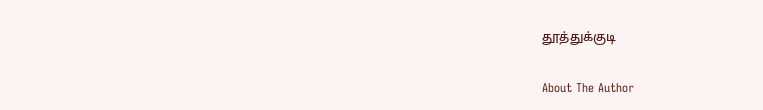தூத்துக்குடி

About The Author